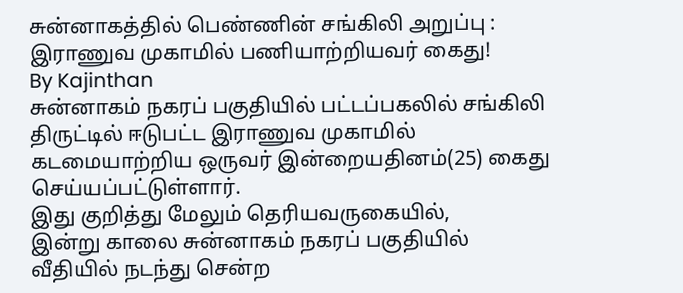சுன்னாகத்தில் பெண்ணின் சங்கிலி அறுப்பு : இராணுவ முகாமில் பணியாற்றியவர் கைது!
By Kajinthan
சுன்னாகம் நகரப் பகுதியில் பட்டப்பகலில் சங்கிலி திருட்டில் ஈடுபட்ட இராணுவ முகாமில் கடமையாற்றிய ஒருவர் இன்றையதினம்(25) கைது செய்யப்பட்டுள்ளார்.
இது குறித்து மேலும் தெரியவருகையில்,
இன்று காலை சுன்னாகம் நகரப் பகுதியில் வீதியில் நடந்து சென்ற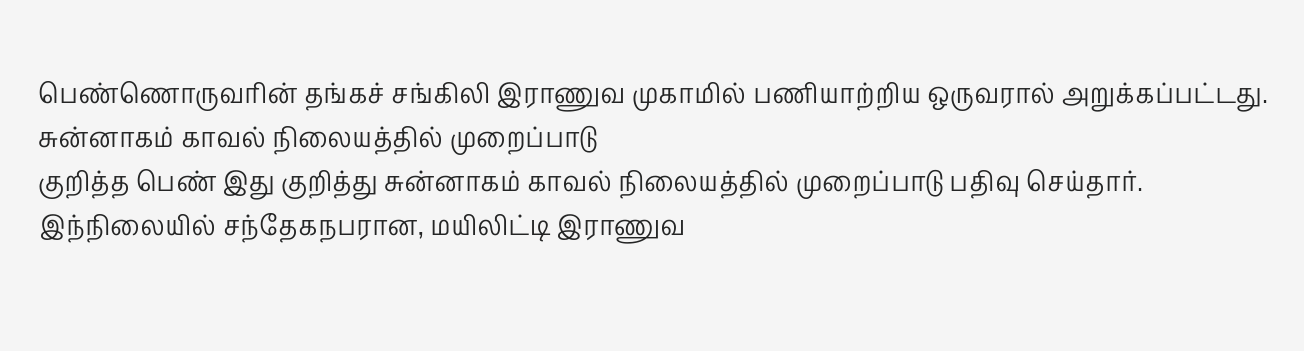பெண்ணொருவரின் தங்கச் சங்கிலி இராணுவ முகாமில் பணியாற்றிய ஒருவரால் அறுக்கப்பட்டது.
சுன்னாகம் காவல் நிலையத்தில் முறைப்பாடு
குறித்த பெண் இது குறித்து சுன்னாகம் காவல் நிலையத்தில் முறைப்பாடு பதிவு செய்தார். இந்நிலையில் சந்தேகநபரான, மயிலிட்டி இராணுவ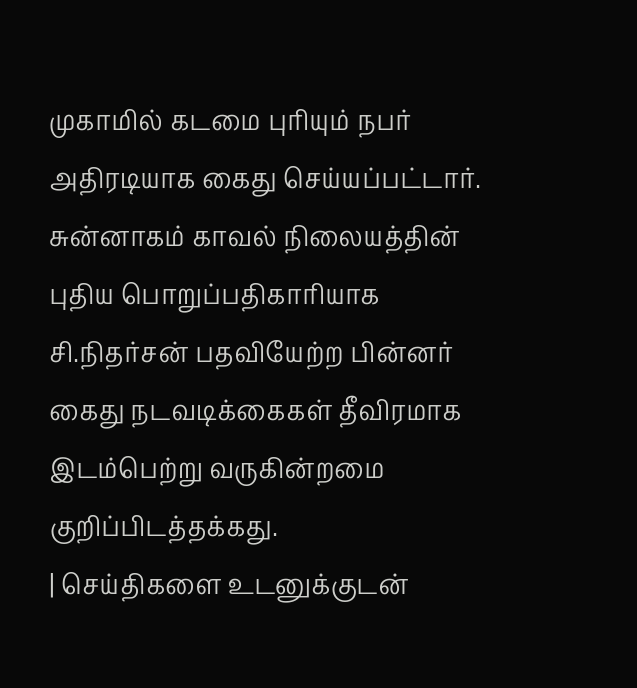முகாமில் கடமை புரியும் நபர் அதிரடியாக கைது செய்யப்பட்டார்.
சுன்னாகம் காவல் நிலையத்தின் புதிய பொறுப்பதிகாரியாக சி.நிதர்சன் பதவியேற்ற பின்னர் கைது நடவடிக்கைகள் தீவிரமாக இடம்பெற்று வருகின்றமை குறிப்பிடத்தக்கது.
| செய்திகளை உடனுக்குடன்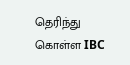தெரிந்து கொள்ள IBC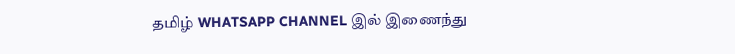தமிழ் WHATSAPP CHANNEL இல் இணைந்து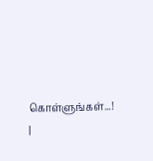கொள்ளுங்கள்...! |